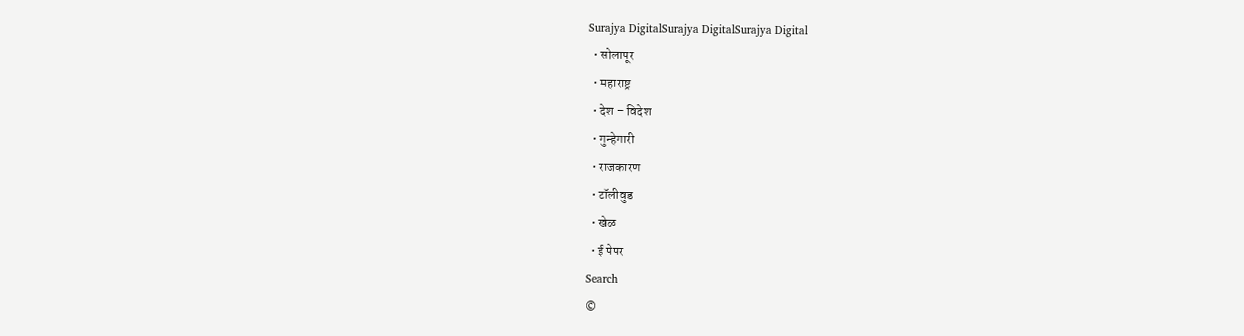Surajya DigitalSurajya DigitalSurajya Digital
  • सोलापूर
  • महाराष्ट्र
  • देश – विदेश
  • गुन्हेगारी
  • राजकारण
  • टॉलीवुड
  • खेळ
  • ई पेपर
Search
©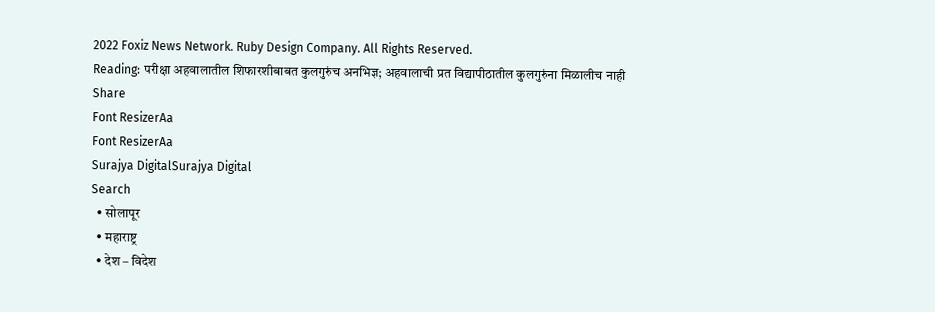2022 Foxiz News Network. Ruby Design Company. All Rights Reserved.
Reading: परीक्षा अहवालातील शिफारशीबाबत कुलगुरुंच अनभिज्ञ; अहवालाची प्रत विद्यापीठातील कुलगुरुंना मिळालीच नाही
Share
Font ResizerAa
Font ResizerAa
Surajya DigitalSurajya Digital
Search
  • सोलापूर
  • महाराष्ट्र
  • देश – विदेश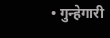• गुन्हेगारी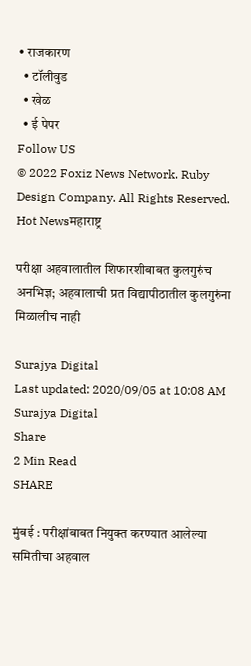• राजकारण
  • टॉलीवुड
  • खेळ
  • ई पेपर
Follow US
© 2022 Foxiz News Network. Ruby Design Company. All Rights Reserved.
Hot Newsमहाराष्ट्र

परीक्षा अहवालातील शिफारशीबाबत कुलगुरुंच अनभिज्ञ; अहवालाची प्रत विद्यापीठातील कुलगुरुंना मिळालीच नाही

Surajya Digital
Last updated: 2020/09/05 at 10:08 AM
Surajya Digital
Share
2 Min Read
SHARE

मुंबई : परीक्षांबाबत नियुक्त करण्यात आलेल्या समितीचा अहवाल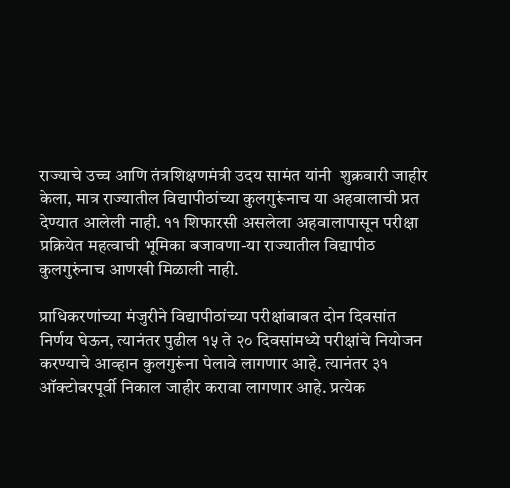राज्याचे उच्च आणि तंत्रशिक्षणमंत्री उदय सामंत यांनी  शुक्रवारी जाहीर केला, मात्र राज्यातील विद्यापीठांच्या कुलगुरूंनाच या अहवालाची प्रत देण्यात आलेली नाही. ११ शिफारसी असलेला अहवालापासून परीक्षा प्रक्रियेत महत्वाची भूमिका बजावणा-या राज्यातील विद्यापीठ कुलगुरुंनाच आणखी मिळाली नाही.

प्राधिकरणांच्या मंजुरीने विद्यापीठांच्या परीक्षांबाबत दोन दिवसांत निर्णय घेऊन, त्यानंतर पुढील १५ ते २० दिवसांमध्ये परीक्षांचे नियोजन करण्याचे आव्हान कुलगुरूंना पेलावे लागणार आहे. त्यानंतर ३१ ऑक्टोबरपूर्वी निकाल जाहीर करावा लागणार आहे. प्रत्येक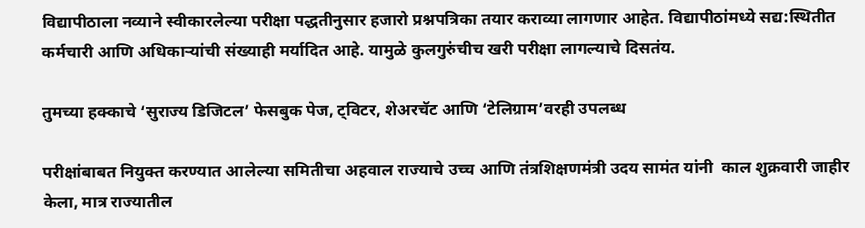विद्यापीठाला नव्याने स्वीकारलेल्या परीक्षा पद्धतीनुसार हजारो प्रश्नपत्रिका तयार कराव्या लागणार आहेत. विद्यापीठांमध्ये सद्य:स्थितीत कर्मचारी आणि अधिकाऱ्यांची संख्याही मर्यादित आहे. यामुळे कुलगुरुंचीच खरी परीक्षा लागल्याचे दिसतंय.

तुमच्या हक्काचे ‘सुराज्य डिजिटल’ फेसबुक पेज, ट्विटर, शेअरचॅट आणि ‘टेलिग्राम’वरही उपलब्ध

परीक्षांबाबत नियुक्त करण्यात आलेल्या समितीचा अहवाल राज्याचे उच्च आणि तंत्रशिक्षणमंत्री उदय सामंत यांनी  काल शुक्रवारी जाहीर केला, मात्र राज्यातील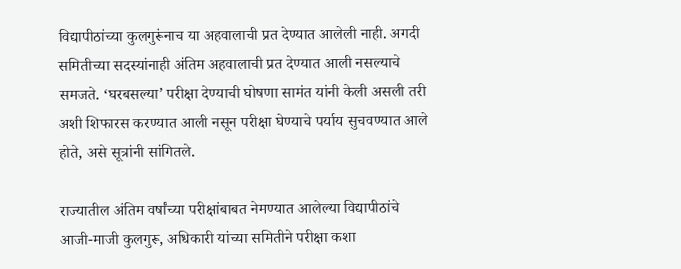विद्यापीठांच्या कुलगुरूंनाच या अहवालाची प्रत देण्यात आलेली नाही. अगदी समितीच्या सदस्यांनाही अंतिम अहवालाची प्रत देण्यात आली नसल्याचे समजते. ‘घरबसल्या’ परीक्षा देण्याची घोषणा सामंत यांनी केली असली तरी अशी शिफारस करण्यात आली नसून परीक्षा घेण्याचे पर्याय सुचवण्यात आले होते, असे सूत्रांनी सांगितले.

राज्यातील अंतिम वर्षांच्या परीक्षांबाबत नेमण्यात आलेल्या विद्यापीठांचे आजी-माजी कुलगुरू, अधिकारी यांच्या समितीने परीक्षा कशा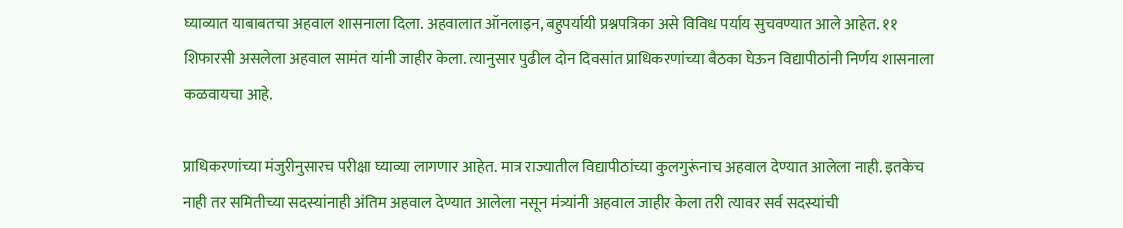घ्याव्यात याबाबतचा अहवाल शासनाला दिला. अहवालात ऑनलाइन, बहुपर्यायी प्रश्नपत्रिका असे विविध पर्याय सुचवण्यात आले आहेत. ११ शिफारसी असलेला अहवाल सामंत यांनी जाहीर केला. त्यानुसार पुढील दोन दिवसांत प्राधिकरणांच्या बैठका घेऊन विद्यापीठांनी निर्णय शासनाला कळवायचा आहे.

प्राधिकरणांच्या मंजुरीनुसारच परीक्षा घ्याव्या लागणार आहेत. मात्र राज्यातील विद्यापीठांच्या कुलगुरूंनाच अहवाल देण्यात आलेला नाही. इतकेच नाही तर समितीच्या सदस्यांनाही अंतिम अहवाल देण्यात आलेला नसून मंत्र्यांनी अहवाल जाहीर केला तरी त्यावर सर्व सदस्यांची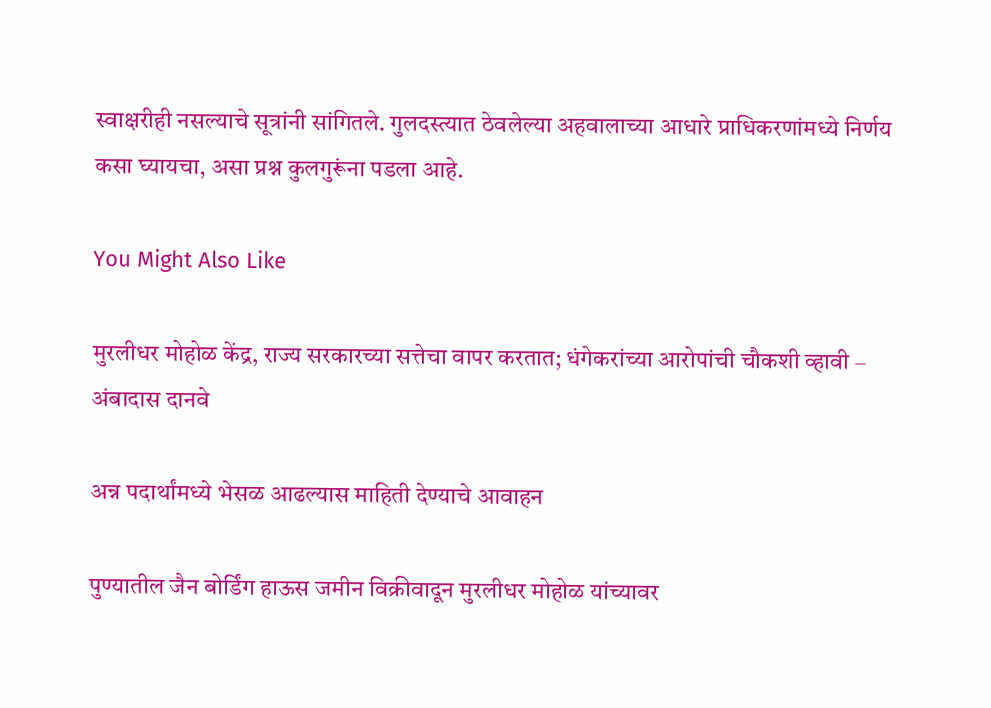स्वाक्षरीही नसल्याचे सूत्रांनी सांगितले. गुलदस्त्यात ठेवलेल्या अहवालाच्या आधारे प्राधिकरणांमध्ये निर्णय कसा घ्यायचा, असा प्रश्न कुलगुरूंना पडला आहे.

You Might Also Like

मुरलीधर मोहोळ केंद्र, राज्य सरकारच्या सत्तेचा वापर करतात; धंगेकरांच्या आरोपांची चौकशी व्हावी – अंबादास दानवे

अन्न पदार्थांमध्ये भेसळ आढल्यास माहिती देण्याचे आवाहन

पुण्यातील जैन बोर्डिंग हाऊस जमीन विक्रीवादून मुरलीधर मोहोळ यांच्यावर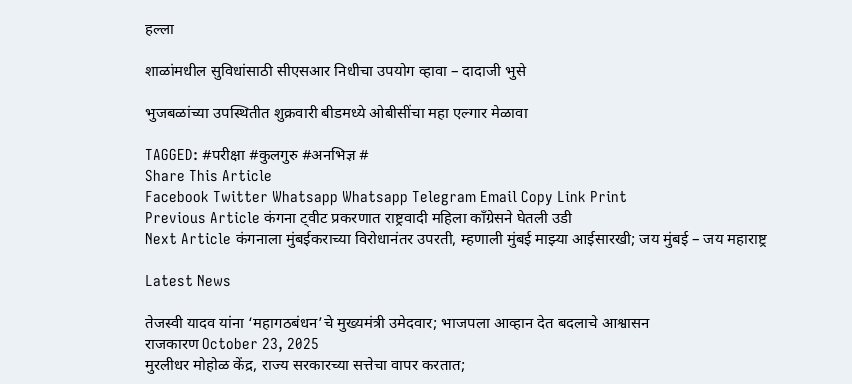हल्ला

शाळांमधील सुविधांसाठी सीएसआर निधीचा उपयोग व्हावा – दादाजी भुसे

भुजबळांच्या उपस्थितीत शुक्रवारी बीडमध्ये ओबीसींचा महा एल्गार मेळावा

TAGGED: #परीक्षा #कुलगुरु #अनभिज्ञ #
Share This Article
Facebook Twitter Whatsapp Whatsapp Telegram Email Copy Link Print
Previous Article कंगना ट्वीट प्रकरणात राष्ट्रवादी महिला काँग्रेसने घेतली उडी
Next Article कंगनाला मुंबईकराच्या विरोधानंतर उपरती, म्हणाली मुंबई माझ्या आईसारखी; जय मुंबई – जय महाराष्ट्र

Latest News

तेजस्वी यादव यांना ‘महागठबंधन’चे मुख्यमंत्री उमेदवार; भाजपला आव्हान देत बदलाचे आश्वासन
राजकारण October 23, 2025
मुरलीधर मोहोळ केंद्र, राज्य सरकारच्या सत्तेचा वापर करतात;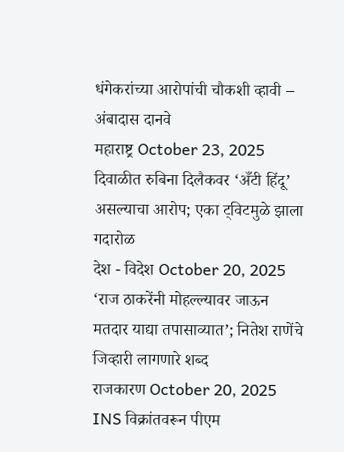धंगेकरांच्या आरोपांची चौकशी व्हावी – अंबादास दानवे
महाराष्ट्र October 23, 2025
दिवाळीत रुबिना दिलैकवर ‘अँटी हिंदू’ असल्याचा आरोप; एका ट्विटमुळे झाला गदारोळ
देश - विदेश October 20, 2025
‘राज ठाकरेंनी मोहल्ल्यावर जाऊन मतदार याद्या तपासाव्यात’; नितेश राणेंचे जिव्हारी लागणारे शब्द
राजकारण October 20, 2025
INS विक्रांतवरून पीएम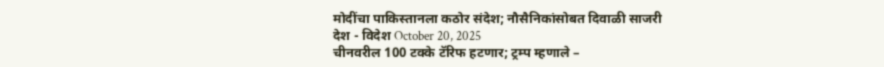मोदींचा पाकिस्तानला कठोर संदेश; नौसैनिकांसोबत दिवाळी साजरी
देश - विदेश October 20, 2025
चीनवरील 100 टक्के टॅरिफ हटणार; ट्रम्प म्हणाले –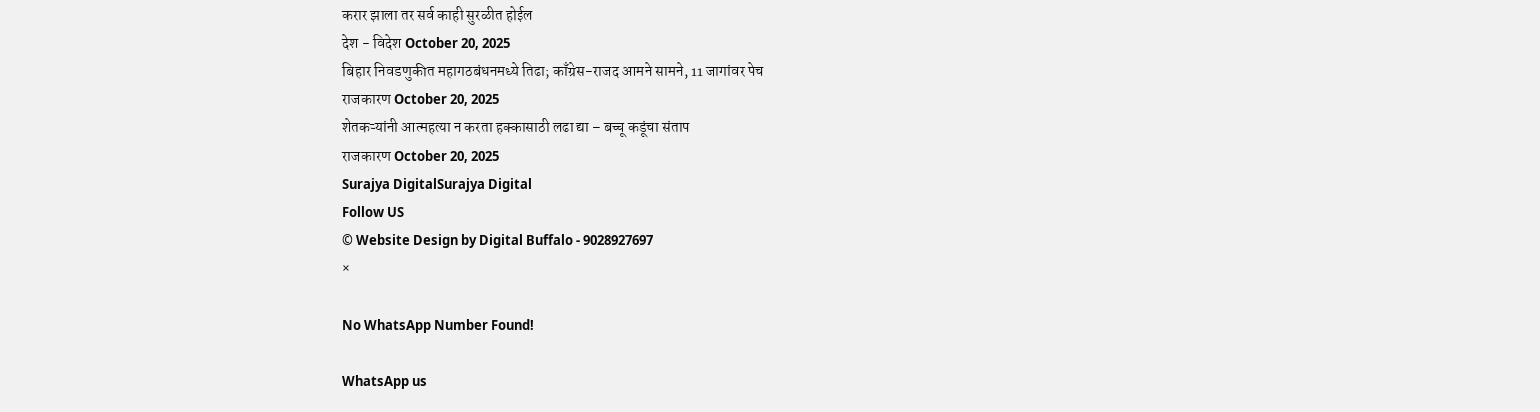करार झाला तर सर्व काही सुरळीत होईल
देश - विदेश October 20, 2025
बिहार निवडणुकीत महागठबंधनमध्ये तिढा; काँग्रेस-राजद आमने सामने, 11 जागांवर पेच
राजकारण October 20, 2025
शेतकऱ्यांनी आत्महत्या न करता हक्कासाठी लढा द्या – बच्चू कडूंचा संताप
राजकारण October 20, 2025
Surajya DigitalSurajya Digital
Follow US
© Website Design by Digital Buffalo - 9028927697
×

No WhatsApp Number Found!

WhatsApp us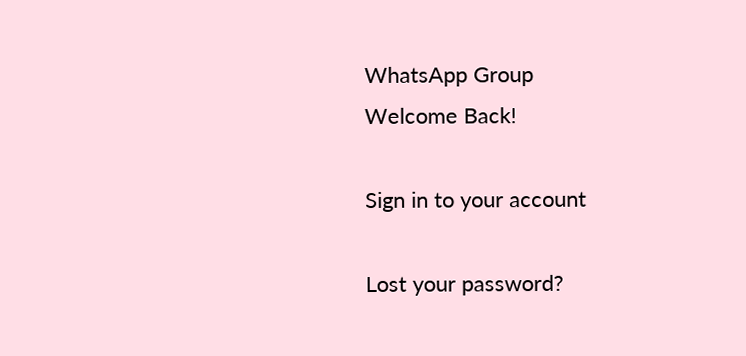WhatsApp Group
Welcome Back!

Sign in to your account

Lost your password?